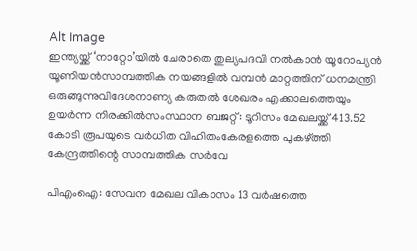Alt Image
ഇന്ത്യയ്ക്ക് ‘നാറ്റോ’യിൽ ചേരാതെ തുല്യപദവി നൽകാൻ യൂറോപ്യൻ യൂണിയൻസാമ്പത്തിക നയങ്ങളില്‍ വമ്പന്‍ മാറ്റത്തിന് ധനമന്ത്രി ഒരുങ്ങുന്നുവിദേശനാണ്യ കരുതല്‍ ശേഖരം എക്കാലത്തെയും ഉയര്‍ന്ന നിരക്കില്‍സംസ്ഥാന ബജറ്റ്: ടൂറിസം മേഖലയ്ക്ക് 413.52 കോടി രൂപയുടെ വര്‍ധിത വിഹിതംകേരളത്തെ പുകഴ്ത്തി കേന്ദ്രത്തിന്റെ സാമ്പത്തിക സർവേ

പിഎംഐ: സേവന മേഖല വികാസം 13 വര്‍ഷത്തെ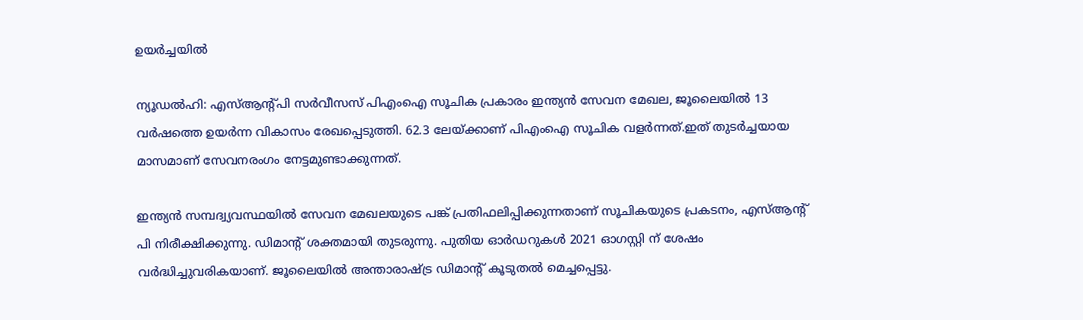ഉയര്‍ച്ചയില്‍

ന്യൂഡല്‍ഹി: എസ്ആന്റ്പി സര്‍വീസസ് പിഎംഐ സൂചിക പ്രകാരം ഇന്ത്യന്‍ സേവന മേഖല, ജൂലൈയില്‍ 13 വര്‍ഷത്തെ ഉയര്‍ന്ന വികാസം രേഖപ്പെടുത്തി. 62.3 ലേയ്ക്കാണ് പിഎംഐ സൂചിക വളര്‍ന്നത്.ഇത് തുടര്‍ച്ചയായ മാസമാണ് സേവനരംഗം നേട്ടമുണ്ടാക്കുന്നത്.

ഇന്ത്യന്‍ സമ്പദ്വ്യവസ്ഥയില്‍ സേവന മേഖലയുടെ പങ്ക് പ്രതിഫലിപ്പിക്കുന്നതാണ് സൂചികയുടെ പ്രകടനം, എസ്ആന്റ് പി നിരീക്ഷിക്കുന്നു. ഡിമാന്റ് ശക്തമായി തുടരുന്നു. പുതിയ ഓര്‍ഡറുകള്‍ 2021 ഓഗസ്റ്റി ന് ശേഷം വര്‍ദ്ധിച്ചുവരികയാണ്. ജൂലൈയില്‍ അന്താരാഷ്ട്ര ഡിമാന്റ് കൂടുതല്‍ മെച്ചപ്പെട്ടു.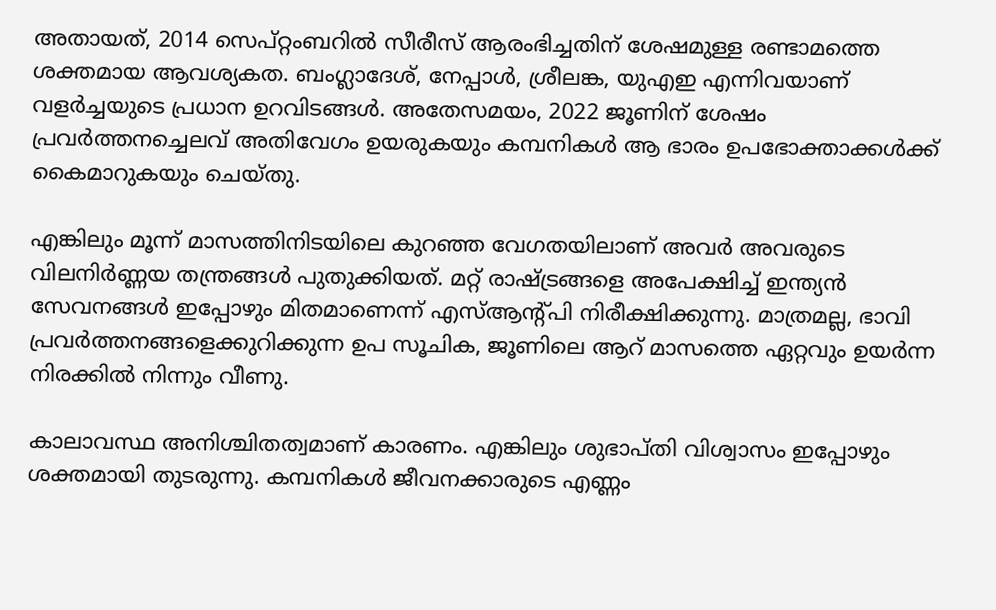അതായത്, 2014 സെപ്റ്റംബറില്‍ സീരീസ് ആരംഭിച്ചതിന് ശേഷമുള്ള രണ്ടാമത്തെ ശക്തമായ ആവശ്യകത. ബംഗ്ലാദേശ്, നേപ്പാള്‍, ശ്രീലങ്ക, യുഎഇ എന്നിവയാണ് വളര്‍ച്ചയുടെ പ്രധാന ഉറവിടങ്ങള്‍. അതേസമയം, 2022 ജൂണിന് ശേഷം പ്രവര്‍ത്തനച്ചെലവ് അതിവേഗം ഉയരുകയും കമ്പനികള്‍ ആ ഭാരം ഉപഭോക്താക്കള്‍ക്ക് കൈമാറുകയും ചെയ്തു.

എങ്കിലും മൂന്ന് മാസത്തിനിടയിലെ കുറഞ്ഞ വേഗതയിലാണ് അവര്‍ അവരുടെ വിലനിര്‍ണ്ണയ തന്ത്രങ്ങള്‍ പുതുക്കിയത്. മറ്റ് രാഷ്ട്രങ്ങളെ അപേക്ഷിച്ച് ഇന്ത്യന്‍ സേവനങ്ങള്‍ ഇപ്പോഴും മിതമാണെന്ന് എസ്ആന്റ്പി നിരീക്ഷിക്കുന്നു. മാത്രമല്ല, ഭാവി പ്രവര്‍ത്തനങ്ങളെക്കുറിക്കുന്ന ഉപ സൂചിക, ജൂണിലെ ആറ് മാസത്തെ ഏറ്റവും ഉയര്‍ന്ന നിരക്കില്‍ നിന്നും വീണു.

കാലാവസ്ഥ അനിശ്ചിതത്വമാണ് കാരണം. എങ്കിലും ശുഭാപ്തി വിശ്വാസം ഇപ്പോഴും ശക്തമായി തുടരുന്നു. കമ്പനികള്‍ ജീവനക്കാരുടെ എണ്ണം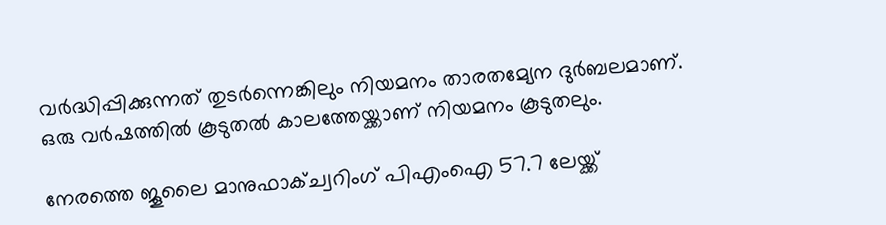വര്‍ദ്ധിപ്പിക്കുന്നത് തുടര്‍ന്നെങ്കിലും നിയമനം താരതമ്യേന ദുര്‍ബലമാണ്. ഒരു വര്‍ഷത്തില്‍ കൂടുതല്‍ കാലത്തേയ്ക്കാണ് നിയമനം കൂടുതലും.

നേരത്തെ ജൂലൈ മാനുഫാക്ച്വറിംഗ് പിഎംഐ 57.7 ലേയ്ക്ക്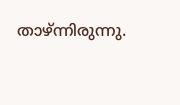താഴ്ന്നിരുന്നു.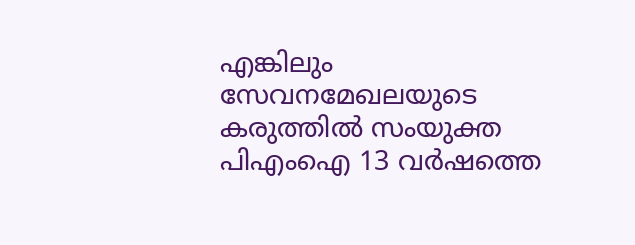എങ്കിലും സേവനമേഖലയുടെ കരുത്തില്‍ സംയുക്ത പിഎംഐ 13 വര്‍ഷത്തെ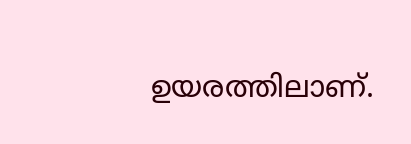ഉയരത്തിലാണ്.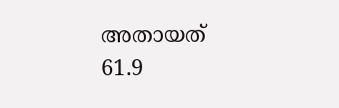അതായത് 61.9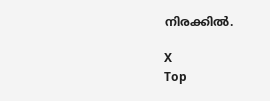നിരക്കില്‍.

X
Top